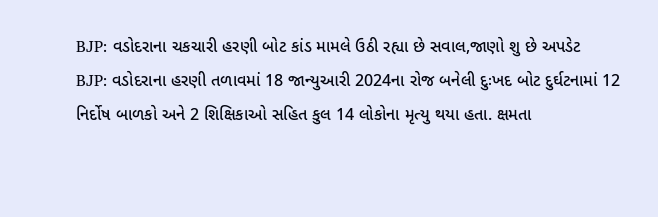BJP: વડોદરાના ચકચારી હરણી બોટ કાંડ મામલે ઉઠી રહ્યા છે સવાલ,જાણો શુ છે અપડેટ
BJP: વડોદરાના હરણી તળાવમાં 18 જાન્યુઆરી 2024ના રોજ બનેલી દુઃખદ બોટ દુર્ઘટનામાં 12 નિર્દોષ બાળકો અને 2 શિક્ષિકાઓ સહિત કુલ 14 લોકોના મૃત્યુ થયા હતા. ક્ષમતા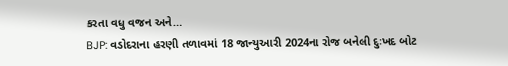કરતા વધુ વજન અને…
BJP: વડોદરાના હરણી તળાવમાં 18 જાન્યુઆરી 2024ના રોજ બનેલી દુઃખદ બોટ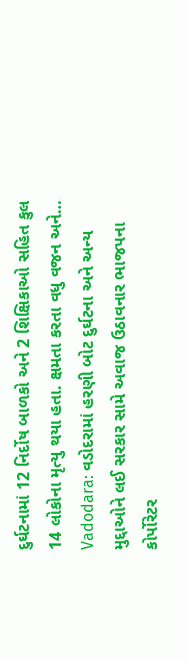દુર્ઘટનામાં 12 નિર્દોષ બાળકો અને 2 શિક્ષિકાઓ સહિત કુલ 14 લોકોના મૃત્યુ થયા હતા. ક્ષમતા કરતા વધુ વજન અને…
Vadodara: વડોદરામાં હરણી બોટ દુર્ઘટના અને અન્ય મુદ્દાઓને લઈ સરકાર સામે અવાજ ઉઠાવનાર ભાજપના કોર્પોરેટર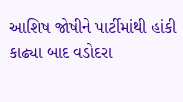આશિષ જોષીને પાર્ટીમાંથી હાંકી કાઢ્યા બાદ વડોદરા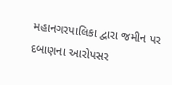મહાનગરપાલિકા દ્વારા જમીન પર દબાણના આરોપસર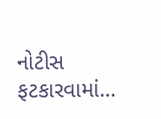નોટીસ ફટકારવામાં…